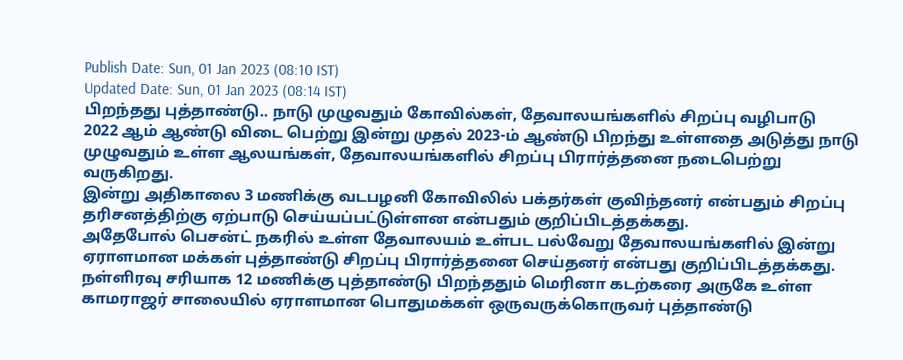Publish Date: Sun, 01 Jan 2023 (08:10 IST)
Updated Date: Sun, 01 Jan 2023 (08:14 IST)
பிறந்தது புத்தாண்டு.. நாடு முழுவதும் கோவில்கள், தேவாலயங்களில் சிறப்பு வழிபாடு
2022 ஆம் ஆண்டு விடை பெற்று இன்று முதல் 2023-ம் ஆண்டு பிறந்து உள்ளதை அடுத்து நாடு முழுவதும் உள்ள ஆலயங்கள், தேவாலயங்களில் சிறப்பு பிரார்த்தனை நடைபெற்று வருகிறது.
இன்று அதிகாலை 3 மணிக்கு வடபழனி கோவிலில் பக்தர்கள் குவிந்தனர் என்பதும் சிறப்பு தரிசனத்திற்கு ஏற்பாடு செய்யப்பட்டுள்ளன என்பதும் குறிப்பிடத்தக்கது.
அதேபோல் பெசன்ட் நகரில் உள்ள தேவாலயம் உள்பட பல்வேறு தேவாலயங்களில் இன்று ஏராளமான மக்கள் புத்தாண்டு சிறப்பு பிரார்த்தனை செய்தனர் என்பது குறிப்பிடத்தக்கது.
நள்ளிரவு சரியாக 12 மணிக்கு புத்தாண்டு பிறந்ததும் மெரினா கடற்கரை அருகே உள்ள காமராஜர் சாலையில் ஏராளமான பொதுமக்கள் ஒருவருக்கொருவர் புத்தாண்டு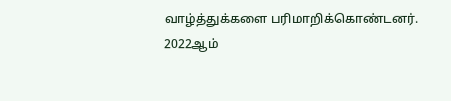வாழ்த்துக்களை பரிமாறிக்கொண்டனர்.
2022ஆம்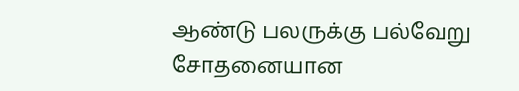ஆண்டு பலருக்கு பல்வேறு சோதனையான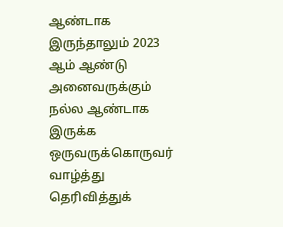ஆண்டாக இருந்தாலும் 2023 ஆம் ஆண்டு அனைவருக்கும் நல்ல ஆண்டாக இருக்க ஒருவருக்கொருவர் வாழ்த்து தெரிவித்துக்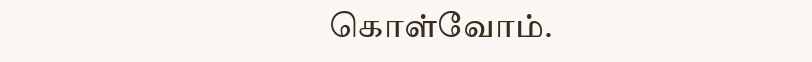கொள்வோம்.